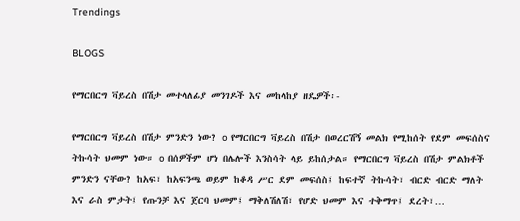Trendings

BLOGS

የማርበርግ ቫይረስ በሽታ መተላለፊያ መንገዶች እና መከላከያ ዘዴዎች፡-

የማርበርግ ቫይረስ በሽታ ምንድን ነው? o የማርበርግ ቫይረስ በሽታ በወረርሽኝ መልክ የሚከሰት የደም መፍሰስና ትኩሳት ህመም ነው። o በሰዎችም ሆነ በሌሎች እንስሳት ላይ ይከሰታል። የማርበርግ ቫይረስ በሽታ ምልክቶች ምንድን ናቸው? ከአፍ፣ ከአፍንጫ ወይም ከቆዳ ሥር ደም መፍሰስ፤ ከፍተኛ ትኩሳት፣ ብርድ ብርድ ማለት እና ራስ ምታት፤ የጡንቻ እና ጀርባ ህመም፤ ማቅለሽለሽ፣ የሆድ ህመም እና ተቅማጥ፤ ደረት፣…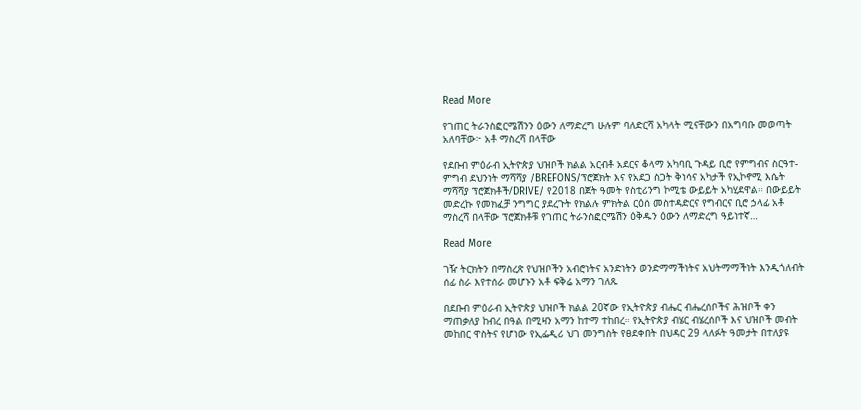Read More

የገጠር ትራንስፎርሜሽንን ዕውን ለማድረግ ሁሉም ባለድርሻ አካላት ሚናቸውን በአግባቡ መወጣት አለባቸው፦ አቶ ማስረሻ በላቸው

የደቡብ ምዕራብ ኢትዮጵያ ህዝቦች ክልል አርብቶ አደርና ቆላማ አካባቢ ጉዳይ ቢሮ የምግብና ስርዓተ- ምግብ ደህንነት ማሻሻያ /BREFONS/ፕሮጀክት እና የአደጋ ስጋት ቅነሳና አካታች የኢኮኖሚ እሴት ማሻሻያ ፕሮጀክቶች/DRIVE/ የ2018 በጀት ዓመት የስቲሪንግ ኮሚቴ ውይይት አካሂደዋል። በውይይት መድረኩ የመክፈቻ ንግግር ያደረጉት የክልሉ ምክትል ርዕሰ መስተዳድርና የግብርና ቢሮ ኃላፊ አቶ ማስረሻ በላቸው ፕሮጀክቶቹ የገጠር ትራንስፎርሜሽን ዕቅዱን ዕውን ለማድረግ ዓይነተኛ…

Read More

ገዥ ትርክትን በማስረጽ የህዝቦችን አብሮነትና አንድነትን ወንድማማችነትና አህትማማችነት እንዲጎለብት ሰፊ ስራ እየተሰራ መሆኑን አቶ ፍቅሬ አማን ገለጹ

በደቡብ ምዕራብ ኢትዮጵያ ህዝቦች ክልል 20ኛው የኢትዮጵያ ብሔር ብሔረሰቦችና ሕዝቦች ቀን ማጠቃለያ ከብረ በዓል በሚዛን አማን ከተማ ተከበረ። የኢትዮጵያ ብሄር ብሄረሰቦች እና ህዝቦች መብት መከበር ዋስትና የሆነው የኢፌዲሪ ህገ መንግስት የፀደቀበት በህዳር 29 ላለፉት ዓመታት በተለያዩ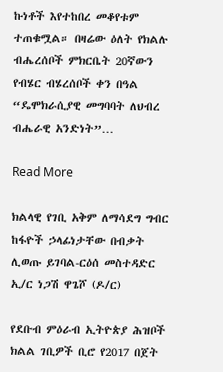ኩነቶች እየተከበረ መቆየቱም ተጠቁሟል። በዛሬው ዕለት የክልሉ ብሔረሰቦች ምክርቤት 20ኛውን የብሄር ብሄረሰቦች ቀን በዓል “ዴሞክራሲያዊ መግባባት ለህብረ ብሔራዊ አንድነት”…

Read More

ክልላዊ የገቢ አቅም ለማሳደግ ግብር ከፋዮች ኃላፊነታቸው በብቃት ሊወጡ ይገባል-ርዕሰ መስተዳድር ኢ/ር ነጋሽ ዋጌሾ (ዶ/ር)

የደቡብ ምዕራብ ኢትዮጵያ ሕዝቦች ክልል ገቢዎች ቢሮ የ2017 በጀት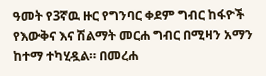ዓመት የ3ኛዉ ዙር የግንባር ቀደም ግብር ከፋዮች የእውቅና እና ሽልማት መርሐ ግብር በሚዛን አማን ከተማ ተካሂዷል። በመረሐ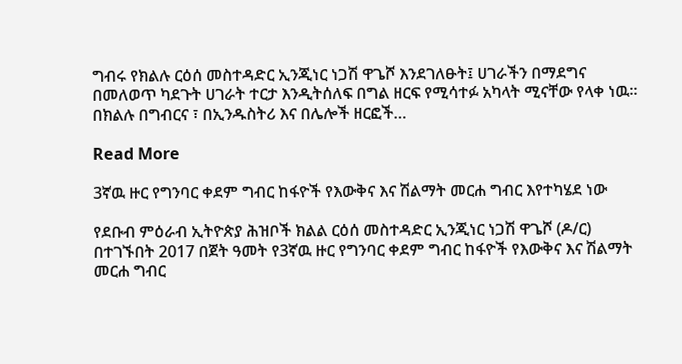ግብሩ የክልሉ ርዕሰ መስተዳድር ኢንጂነር ነጋሽ ዋጌሾ እንደገለፁት፤ ሀገራችን በማደግና በመለወጥ ካደጉት ሀገራት ተርታ እንዲትሰለፍ በግል ዘርፍ የሚሳተፉ አካላት ሚናቸው የላቀ ነዉ። በክልሉ በግብርና ፣ በኢንዱስትሪ እና በሌሎች ዘርፎች…

Read More

3ኛዉ ዙር የግንባር ቀደም ግብር ከፋዮች የእውቅና እና ሽልማት መርሐ ግብር እየተካሄደ ነው

የደቡብ ምዕራብ ኢትዮጵያ ሕዝቦች ክልል ርዕሰ መስተዳድር ኢንጂነር ነጋሽ ዋጌሾ (ዶ/ር) በተገኙበት 2017 በጀት ዓመት የ3ኛዉ ዙር የግንባር ቀደም ግብር ከፋዮች የእውቅና እና ሽልማት መርሐ ግብር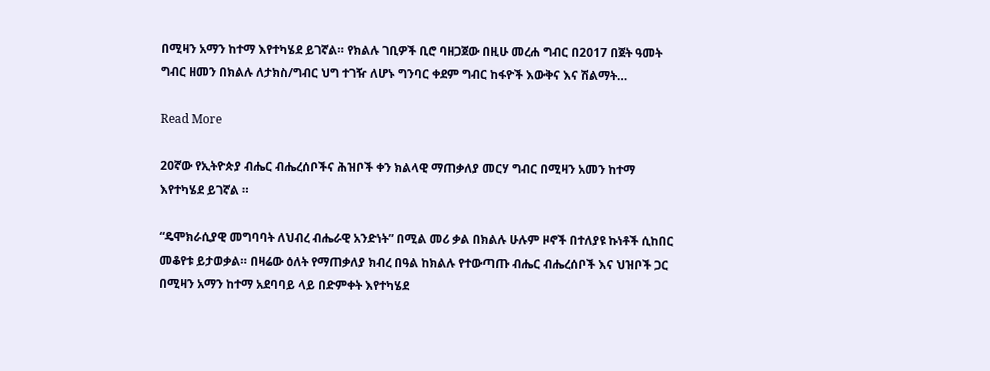በሚዛን አማን ከተማ እየተካሄደ ይገኛል። የክልሉ ገቢዎች ቢሮ ባዘጋጀው በዚሁ መረሐ ግብር በ2017 በጀት ዓመት ግብር ዘመን በክልሉ ለታክስ/ግብር ህግ ተገዥ ለሆኑ ግንባር ቀደም ግብር ከፋዮች እውቅና እና ሽልማት…

Read More

20ኛው የኢትዮጵያ ብሔር ብሔረሰቦችና ሕዝቦች ቀን ክልላዊ ማጠቃለያ መርሃ ግብር በሚዛን አመን ከተማ እየተካሄደ ይገኛል ።

“ዴሞክራሲያዊ መግባባት ለህብረ ብሔራዊ አንድነት” በሚል መሪ ቃል በክልሉ ሁሉም ዞኖች በተለያዩ ኩነቶች ሲከበር መቆየቱ ይታወቃል። በዛሬው ዕለት የማጠቃለያ ክብረ በዓል ከክልሉ የተውጣጡ ብሔር ብሔረሰቦች እና ህዝቦች ጋር በሚዛን አማን ከተማ አደባባይ ላይ በድምቀት እየተካሄደ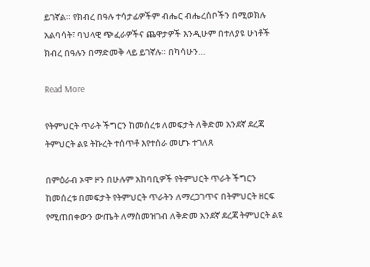ይገኛል። የክብረ በዓሉ ተሳታፊዎችም ብሔር ብሔረሰቦችን በሚወክሉ አልባሳት፣ ባህላዊ ጭፈራዎችና ጨዋታዎች እንዲሁም በተለያዩ ሁነቶች ክብረ በዓሉን በማድመቅ ላይ ይገኛሉ። በካሳሁን…

Read More

የትምህርት ጥራት ችግርን ከመሰረቱ ለመፍታት ለቅድመ አንደኛ ደረጃ ትምህርት ልዩ ትኩረት ተሰጥቶ እየተሰራ መሆኑ ተገለጸ

በምዕራብ ኦሞ ዞን በሁሉም አከባቢዎች የትምህርት ጥራት ችግርን ከመሰረቱ በመፍታት የትምህርት ጥራትን ለማረጋገጥና በትምህርት ዘርፍ የሚጠበቀውን ውጤት ለማስመዝገብ ለቅድመ አንደኛ ደረጃ ትምህርት ልዩ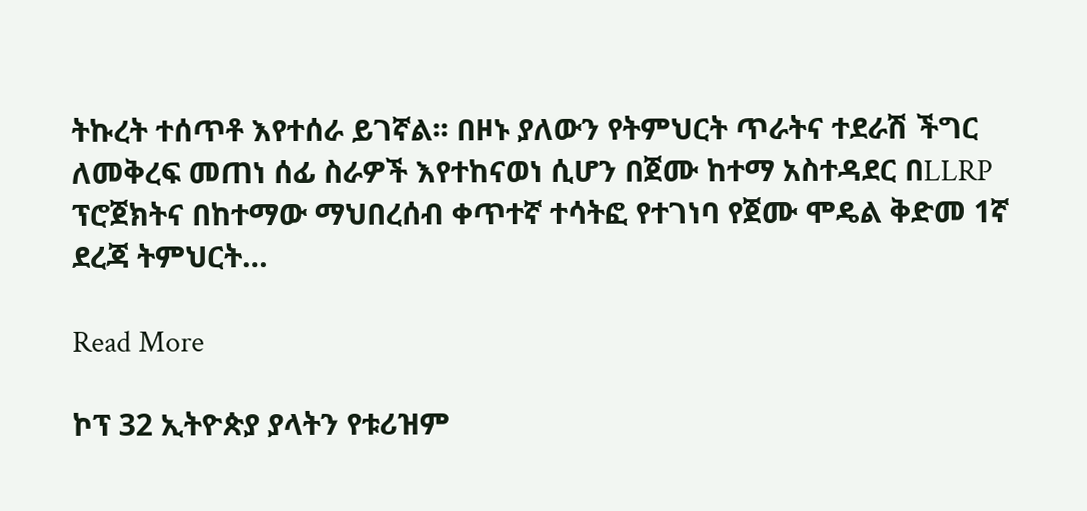ትኩረት ተሰጥቶ እየተሰራ ይገኛል፡፡ በዞኑ ያለውን የትምህርት ጥራትና ተደራሽ ችግር ለመቅረፍ መጠነ ሰፊ ስራዎች እየተከናወነ ሲሆን በጀሙ ከተማ አስተዳደር በLLRP ፕሮጀክትና በከተማው ማህበረሰብ ቀጥተኛ ተሳትፎ የተገነባ የጀሙ ሞዴል ቅድመ 1ኛ ደረጃ ትምህርት…

Read More

ኮፕ 32 ኢትዮጵያ ያላትን የቱሪዝም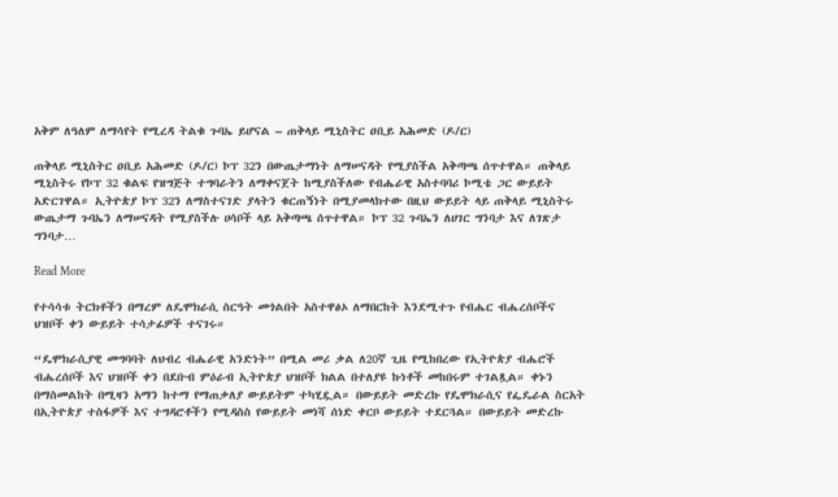አቅም ለዓለም ለማሳየት የሚረዳ ትልቁ ጉባኤ ይሆናል – ጠቅላይ ሚኒስትር ዐቢይ አሕመድ (ዶ/ር)

ጠቅላይ ሚኒስትር ዐቢይ አሕመድ (ዶ/ር) ኮፕ 32ን በውጤታማነት ለማሠናዳት የሚያስችል አቅጣጫ ሰጥተዋል። ጠቅላይ ሚኒስትሩ የኮፕ 32 ቁልፍ የዝግጅት ተግባራትን ለማቀናጀት ከሚያስችለው የብሔራዊ አስተባባሪ ኮሚቴ ጋር ውይይት አድርገዋል። ኢትዮጵያ ኮፕ 32ን ለማስተናገድ ያላትን ቁርጠኝነት በሚያመላክተው በዚህ ውይይት ላይ ጠቅላይ ሚኒስትሩ ውጤታማ ጉባኤን ለማሠናዳት የሚያስችሉ ሀሳቦች ላይ አቅጣጫ ሰጥተዋል። ኮፕ 32 ጉባኤን ለሀገር ግንባታ እና ለገጽታ ግንባታ…

Read More

የተሳሳቱ ትርክቶችን በማረም ለዴሞክራሲ ስርዓት መጎልበት አስተዋፅኦ ለማበርከት እንደሚተጉ የብሔር ብሔረሰቦችና ህዝቦች ቀን ውይይት ተሳታፊዎች ተናገሩ።

“ዴሞክራሲያዊ መግባባት ለህብረ ብሔራዊ አንድነት” በሚል መሪ ቃል ለ20ኛ ጊዜ የሚከበረው የኢትዮጵያ ብሔሮች ብሔረሰቦች እና ህዝቦች ቀን በደቡብ ምዕራብ ኢትዮጵያ ህዝቦች ክልል በተለያዩ ኩነቶች መከበሩም ተገልጿል። ቀኑን በማስመልከት በሚዛን አማን ከተማ የማጠቃለያ ውይይትም ተካሂዷል። በውይይት መድረኩ የዴሞክራሲና የፌዴራል ስርአት በኢትዮጵያ ተስፋዎች እና ተግዳሮቶችን የሚዳስስ የውይይት መነሻ ሰነድ ቀርቦ ውይይት ተደርጓል። በውይይት መድረኩ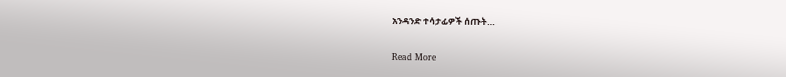አንዳንድ ተሳታፊዎች ሰጡት…

Read More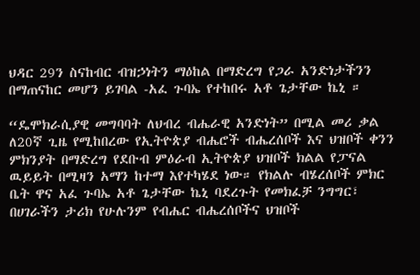ህዳር 29ን ስናከብር ብዝኃነትን ማዕከል በማድረግ የጋራ አንድነታችንን በማጠናከር መሆን ይገባል -አፈ ጉባኤ የተከበሩ አቶ ጌታቸው ኬኒ ።

“ዴሞክራሲያዊ መግባባት ለህብረ ብሔራዊ አንድነት” በሚል መሪ ቃል ለ20ኛ ጊዜ የሚከበረው የኢትዮጵያ ብሔሮች ብሔረሰቦች እና ህዝቦች ቀንን ምክንያት በማድረግ የደቡብ ምዕራብ ኢትዮጵያ ህዝቦች ክልል የፓናል ዉይይት በሚዛን አማን ከተማ እየተካሄደ ነው። የክልሉ ብሄረሰቦች ምክር ቤት ዋና አፈ ጉባኤ አቶ ጌታቸው ኬኒ ባደረጉት የመክፈቻ ንግግር፣ በሀገራችን ታሪክ የሁሉንም የብሔር ብሔረሰቦችና ህዝቦች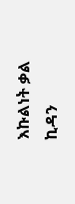እኩልነት ቃል ኪዳን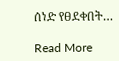ሰነድ የፀደቀበት…

Read More